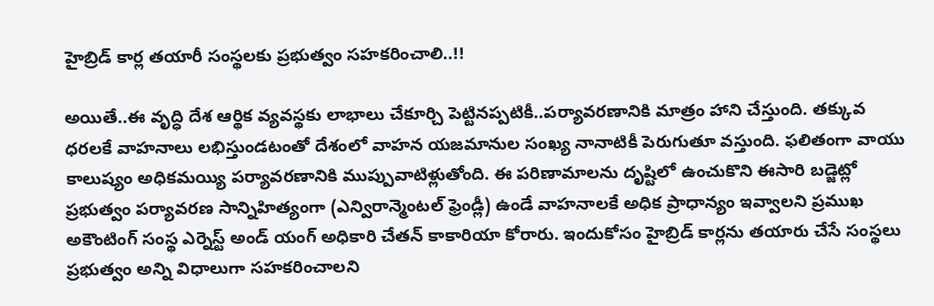హైబ్రిడ్ కార్ల తయారీ సంస్థలకు ప్రభుత్వం సహకరించాలి..!!

అయితే..ఈ వృద్ధి దేశ ఆర్థిక వ్యవస్థకు లాభాలు చేకూర్చి పెట్టినప్పటికీ..పర్యావరణానికి మాత్రం హాని చేస్తుంది. తక్కువ ధరలకే వాహనాలు లభిస్తుండటంతో దేశంలో వాహన యజమానుల సంఖ్య నానాటికీ పెరుగుతూ వస్తుంది. ఫలితంగా వాయు కాలుష్యం అధికమయ్యి పర్యావరణానికి ముప్పువాటిళ్లుతోంది. ఈ పరిణామాలను దృష్టిలో ఉంచుకొని ఈసారి బడ్జెట్లో ప్రభుత్వం పర్యావరణ సాన్నిహిత్యంగా (ఎన్విరాన్మెంటల్ ఫ్రెండ్లీ) ఉండే వాహనాలకే అధిక ప్రాధాన్యం ఇవ్వాలని ప్రముఖ అకౌంటింగ్ సంస్థ ఎర్నెస్ట్ అండ్ యంగ్ అధికారి చేతన్ కాకారియా కోరారు. ఇందుకోసం హైబ్రిడ్ కార్లను తయారు చేసే సంస్థలు ప్రభుత్వం అన్ని విధాలుగా సహకరించాలని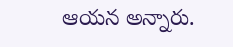ఆయన అన్నారు.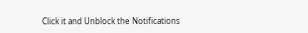Click it and Unblock the Notifications